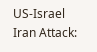US-Israel Iran Attack: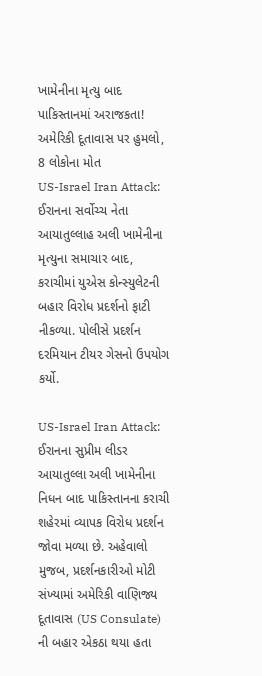ખામેનીના મૃત્યુ બાદ પાકિસ્તાનમાં અરાજકતા! અમેરિકી દૂતાવાસ પર હુમલો, 8 લોકોના મોત
US-Israel Iran Attack: ઈરાનના સર્વોચ્ચ નેતા આયાતુલ્લાહ અલી ખામેનીના મૃત્યુના સમાચાર બાદ, કરાચીમાં યુએસ કોન્સ્યુલેટની બહાર વિરોધ પ્રદર્શનો ફાટી નીકળ્યા. પોલીસે પ્રદર્શન દરમિયાન ટીયર ગેસનો ઉપયોગ કર્યો.

US-Israel Iran Attack: ઈરાનના સુપ્રીમ લીડર આયાતુલ્લા અલી ખામેનીના નિધન બાદ પાકિસ્તાનના કરાચી શહેરમાં વ્યાપક વિરોધ પ્રદર્શન જોવા મળ્યા છે. અહેવાલો મુજબ, પ્રદર્શનકારીઓ મોટી સંખ્યામાં અમેરિકી વાણિજ્ય દૂતાવાસ (US Consulate) ની બહાર એકઠા થયા હતા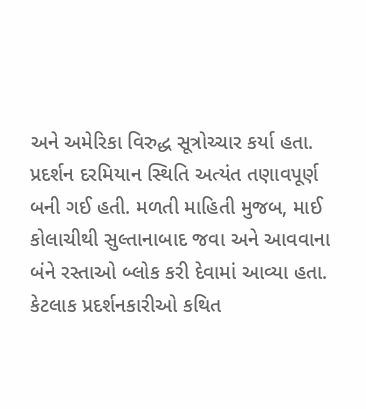અને અમેરિકા વિરુદ્ધ સૂત્રોચ્ચાર કર્યા હતા. પ્રદર્શન દરમિયાન સ્થિતિ અત્યંત તણાવપૂર્ણ બની ગઈ હતી. મળતી માહિતી મુજબ, માઈ કોલાચીથી સુલ્તાનાબાદ જવા અને આવવાના બંને રસ્તાઓ બ્લોક કરી દેવામાં આવ્યા હતા. કેટલાક પ્રદર્શનકારીઓ કથિત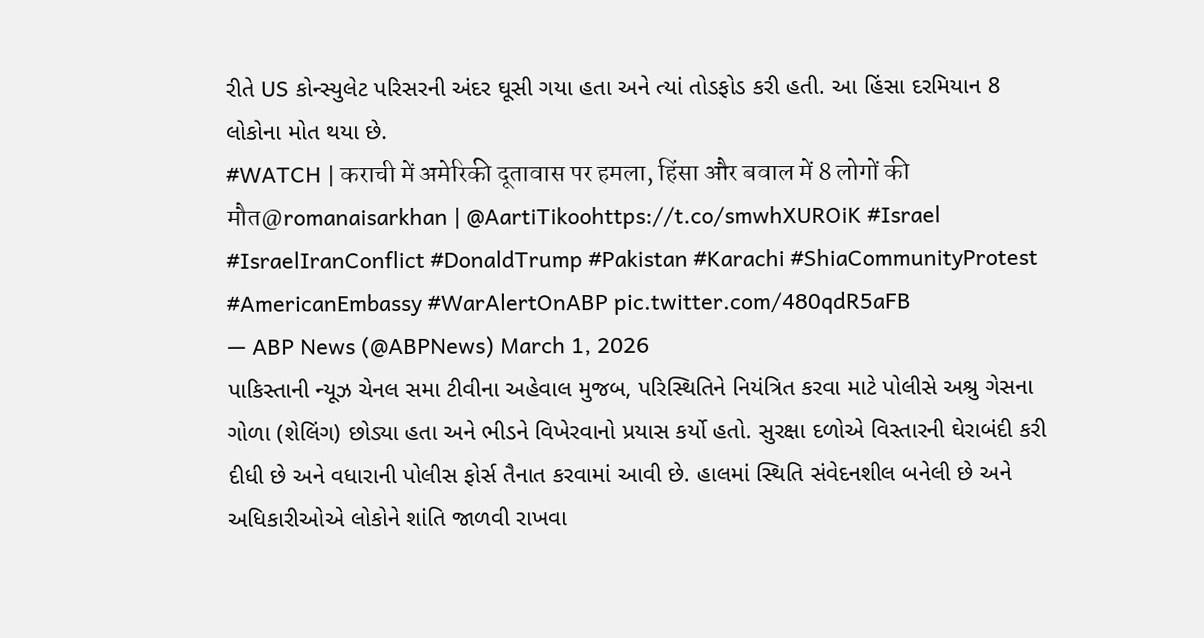રીતે US કોન્સ્યુલેટ પરિસરની અંદર ઘૂસી ગયા હતા અને ત્યાં તોડફોડ કરી હતી. આ હિંસા દરમિયાન 8 લોકોના મોત થયા છે.
#WATCH | कराची में अमेरिकी दूतावास पर हमला, हिंसा और बवाल में 8 लोगों की मौत@romanaisarkhan | @AartiTikoohttps://t.co/smwhXUROiK #Israel #IsraelIranConflict #DonaldTrump #Pakistan #Karachi #ShiaCommunityProtest #AmericanEmbassy #WarAlertOnABP pic.twitter.com/480qdR5aFB
— ABP News (@ABPNews) March 1, 2026
પાકિસ્તાની ન્યૂઝ ચેનલ સમા ટીવીના અહેવાલ મુજબ, પરિસ્થિતિને નિયંત્રિત કરવા માટે પોલીસે અશ્રુ ગેસના ગોળા (શેલિંગ) છોડ્યા હતા અને ભીડને વિખેરવાનો પ્રયાસ કર્યો હતો. સુરક્ષા દળોએ વિસ્તારની ઘેરાબંદી કરી દીધી છે અને વધારાની પોલીસ ફોર્સ તૈનાત કરવામાં આવી છે. હાલમાં સ્થિતિ સંવેદનશીલ બનેલી છે અને અધિકારીઓએ લોકોને શાંતિ જાળવી રાખવા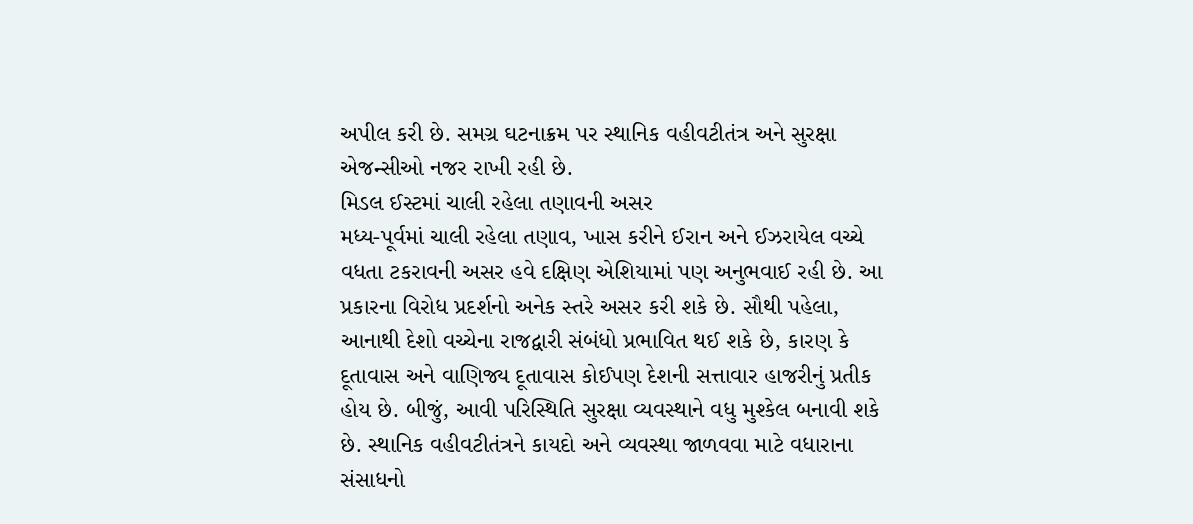અપીલ કરી છે. સમગ્ર ઘટનાક્રમ પર સ્થાનિક વહીવટીતંત્ર અને સુરક્ષા એજન્સીઓ નજર રાખી રહી છે.
મિડલ ઈસ્ટમાં ચાલી રહેલા તણાવની અસર
મધ્ય-પૂર્વમાં ચાલી રહેલા તણાવ, ખાસ કરીને ઈરાન અને ઈઝરાયેલ વચ્ચે વધતા ટકરાવની અસર હવે દક્ષિણ એશિયામાં પણ અનુભવાઈ રહી છે. આ પ્રકારના વિરોધ પ્રદર્શનો અનેક સ્તરે અસર કરી શકે છે. સૌથી પહેલા, આનાથી દેશો વચ્ચેના રાજદ્વારી સંબંધો પ્રભાવિત થઈ શકે છે, કારણ કે દૂતાવાસ અને વાણિજ્ય દૂતાવાસ કોઈપણ દેશની સત્તાવાર હાજરીનું પ્રતીક હોય છે. બીજું, આવી પરિસ્થિતિ સુરક્ષા વ્યવસ્થાને વધુ મુશ્કેલ બનાવી શકે છે. સ્થાનિક વહીવટીતંત્રને કાયદો અને વ્યવસ્થા જાળવવા માટે વધારાના સંસાધનો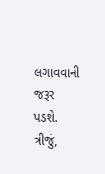લગાવવાની જરૂર પડશે. ત્રીજું,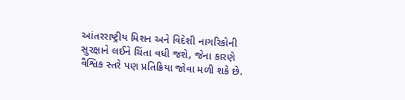આંતરરાષ્ટ્રીય મિશન અને વિદેશી નાગરિકોની સુરક્ષાને લઈને ચિંતા વધી જશે, જેના કારણે વૈશ્વિક સ્તરે પણ પ્રતિક્રિયા જોવા મળી શકે છે.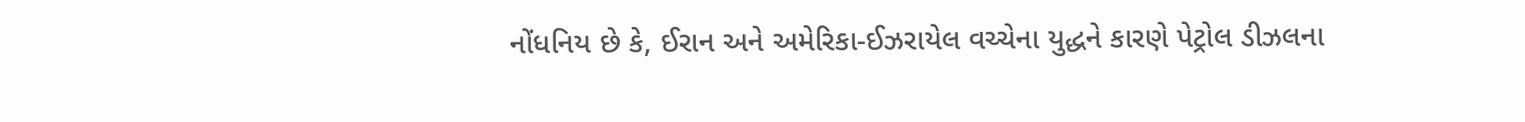નોંધનિય છે કે, ઈરાન અને અમેરિકા-ઈઝરાયેલ વચ્ચેના યુદ્ધને કારણે પેટ્રોલ ડીઝલના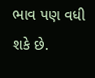ભાવ પણ વધી શકે છે.